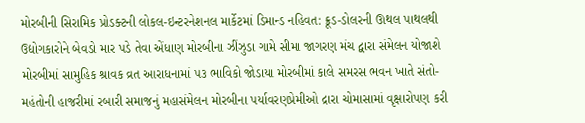મોરબીની સિરામિક પ્રોડક્ટની લોકલ-ઇન્ટરનેશનલ માર્કેટમાં ડિમાન્ડ નહિવત: ક્રૂડ-ડોલરની ઊથલ પાથલથી ઉદ્યોગકારોને બેવડો માર પડે તેવા એંધાણ મોરબીના ઝીંઝુડા ગામે સીમા જાગરણ મંચ દ્વારા સંમેલન યોજાશે મોરબીમાં સામુહિક શ્રાવક વ્રત આરાધનામાં ૫૩ ભાવિકો જોડાયા મોરબીમાં કાલે સમરસ ભવન ખાતે સંતો-મહંતોની હાજરીમાં રબારી સમાજનું મહાસંમેલન મોરબીના પર્યાવરણપ્રેમીઓ દ્રારા ચોમાસામાં વૃક્ષારોપણ કરી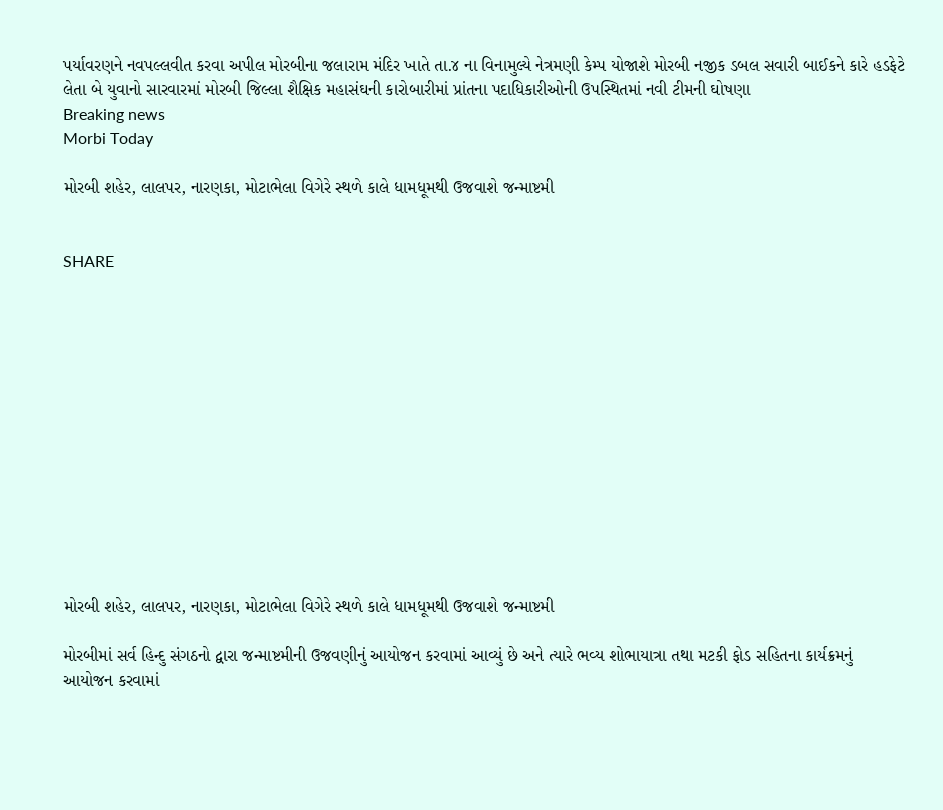પર્યાવરણને નવપલ્લવીત કરવા અપીલ મોરબીના જલારામ મંદિર ખાતે તા.૪ ના વિનામુલ્યે નેત્રમણી કેમ્પ યોજાશે મોરબી નજીક ડબલ સવારી બાઈકને કારે હડફેટે લેતા બે યુવાનો સારવારમાં મોરબી જિલ્લા શૈક્ષિક મહાસંઘની કારોબારીમાં પ્રાંતના પદાધિકારીઓની ઉપસ્થિતમાં નવી ટીમની ઘોષણા
Breaking news
Morbi Today

મોરબી શહેર, લાલપર, નારણકા, મોટાભેલા વિગેરે સ્થળે કાલે ધામધૂમથી ઉજવાશે જન્માષ્ટમી


SHARE













મોરબી શહેર, લાલપર, નારણકા, મોટાભેલા વિગેરે સ્થળે કાલે ધામધૂમથી ઉજવાશે જન્માષ્ટમી

મોરબીમાં સર્વ હિન્દુ સંગઠનો દ્વારા જન્માષ્ટમીની ઉજવણીનું આયોજન કરવામાં આવ્યું છે અને ત્યારે ભવ્ય શોભાયાત્રા તથા મટકી ફોડ સહિતના કાર્યક્રમનું આયોજન કરવામાં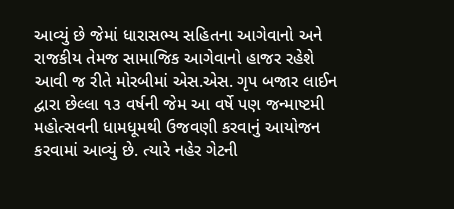આવ્યું છે જેમાં ધારાસભ્ય સહિતના આગેવાનો અને રાજકીય તેમજ સામાજિક આગેવાનો હાજર રહેશે આવી જ રીતે મોરબીમાં એસ.એસ. ગૃપ બજાર લાઈન દ્વારા છેલ્લા ૧૩ વર્ષની જેમ આ વર્ષે પણ જન્માષ્ટમી મહોત્સવની ધામધૂમથી ઉજવણી કરવાનું આયોજન કરવામાં આવ્યું છે. ત્યારે નહેર ગેટની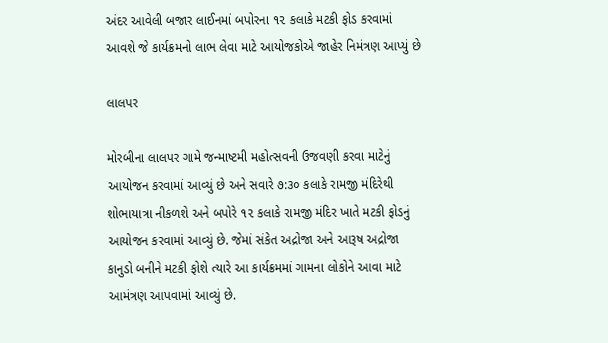અંદર આવેલી બજાર લાઈનમાં બપોરના ૧૨ કલાકે મટકી ફોડ કરવામાં આવશે જે કાર્યક્રમનો લાભ લેવા માટે આયોજકોએ જાહેર નિમંત્રણ આપ્યું છે

લાલપર

મોરબીના લાલપર ગામે જન્માષ્ટમી મહોત્સવની ઉજવણી કરવા માટેનું આયોજન કરવામાં આવ્યું છે અને સવારે ૭:૩૦ કલાકે રામજી મંદિરેથી શોભાયાત્રા નીકળશે અને બપોરે ૧૨ કલાકે રામજી મંદિર ખાતે મટકી ફોડનું આયોજન કરવામાં આવ્યું છે. જેમાં સંકેત અદ્રોજા અને આરૂષ અદ્રોજા કાનુડો બનીને મટકી ફોશે ત્યારે આ કાર્યક્રમમાં ગામના લોકોને આવા માટે આમંત્રણ આપવામાં આવ્યું છે.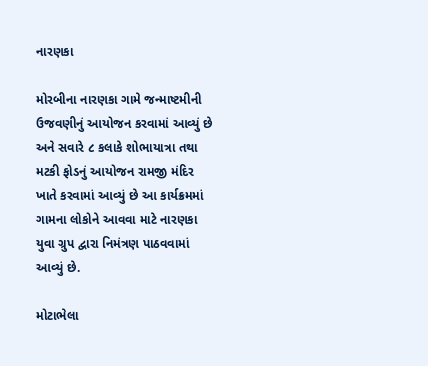નારણકા

મોરબીના નારણકા ગામે જન્માષ્ટમીની ઉજવણીનું આયોજન કરવામાં આવ્યું છે અને સવારે ૮ કલાકે શોભાયાત્રા તથા મટકી ફોડનું આયોજન રામજી મંદિર ખાતે કરવામાં આવ્યું છે આ કાર્યક્રમમાં ગામના લોકોને આવવા માટે નારણકા યુવા ગ્રુપ દ્વારા નિમંત્રણ પાઠવવામાં આવ્યું છે.

મોટાભેલા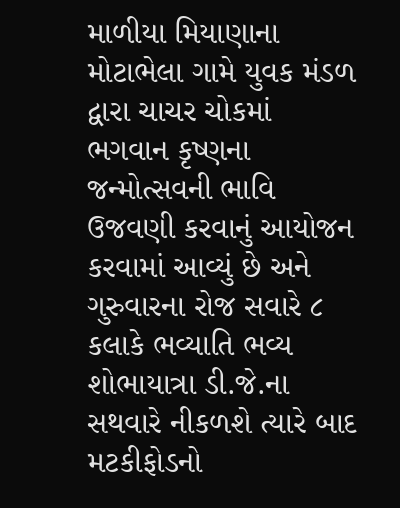માળીયા મિયાણાના મોટાભેલા ગામે યુવક મંડળ દ્વારા ચાચર ચોકમાં ભગવાન કૃષ્ણના જન્મોત્સવની ભાવિ ઉજવણી કરવાનું આયોજન કરવામાં આવ્યું છે અને ગુરુવારના રોજ સવારે ૮ કલાકે ભવ્યાતિ ભવ્ય શોભાયાત્રા ડી.જે.ના સથવારે નીકળશે ત્યારે બાદ મટકીફોડનો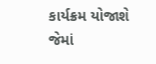કાર્યક્રમ યોજાશે જેમાં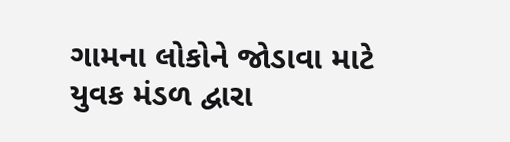ગામના લોકોને જોડાવા માટે યુવક મંડળ દ્વારા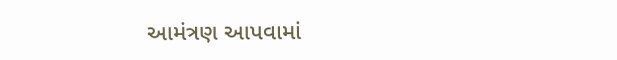આમંત્રણ આપવામાં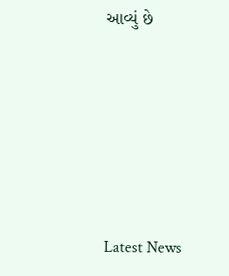આવ્યું છે






Latest News